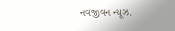નવજીવન ન્યૂઝ.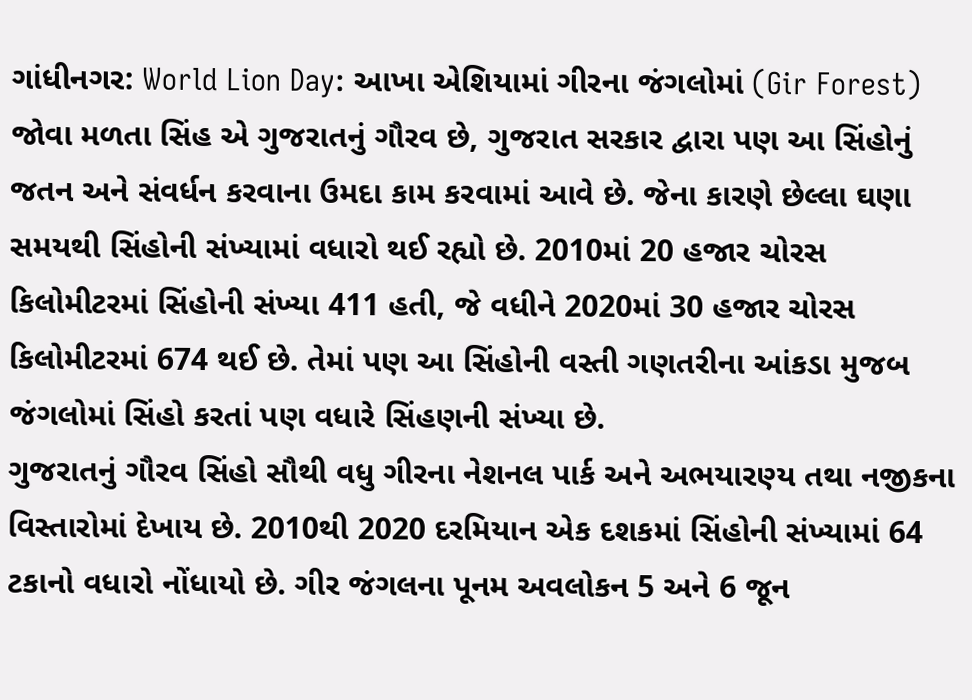ગાંધીનગર: World Lion Day: આખા એશિયામાં ગીરના જંગલોમાં (Gir Forest) જોવા મળતા સિંહ એ ગુજરાતનું ગૌરવ છે, ગુજરાત સરકાર દ્વારા પણ આ સિંહોનું જતન અને સંવર્ધન કરવાના ઉમદા કામ કરવામાં આવે છે. જેના કારણે છેલ્લા ઘણા સમયથી સિંહોની સંખ્યામાં વધારો થઈ રહ્યો છે. 2010માં 20 હજાર ચોરસ કિલોમીટરમાં સિંહોની સંખ્યા 411 હતી, જે વધીને 2020માં 30 હજાર ચોરસ કિલોમીટરમાં 674 થઈ છે. તેમાં પણ આ સિંહોની વસ્તી ગણતરીના આંકડા મુજબ જંગલોમાં સિંહો કરતાં પણ વધારે સિંહણની સંખ્યા છે.
ગુજરાતનું ગૌરવ સિંહો સૌથી વધુ ગીરના નેશનલ પાર્ક અને અભયારણ્ય તથા નજીકના વિસ્તારોમાં દેખાય છે. 2010થી 2020 દરમિયાન એક દશકમાં સિંહોની સંખ્યામાં 64 ટકાનો વધારો નોંધાયો છે. ગીર જંગલના પૂનમ અવલોકન 5 અને 6 જૂન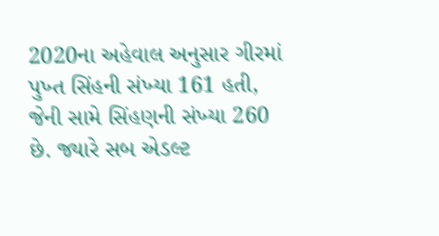2020ના અહેવાલ અનુસાર ગીરમાં પુખ્ત સિંહની સંખ્યા 161 હતી, જેની સામે સિંહણની સંખ્યા 260 છે. જ્યારે સબ એડલ્ટ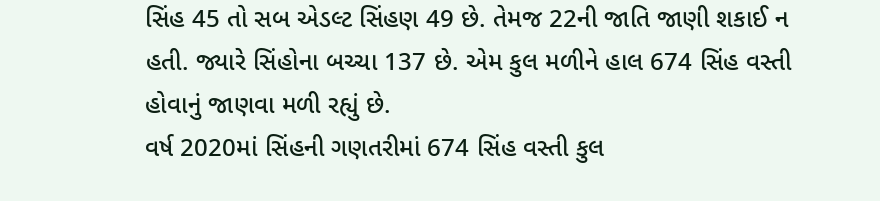સિંહ 45 તો સબ એડલ્ટ સિંહણ 49 છે. તેમજ 22ની જાતિ જાણી શકાઈ ન હતી. જ્યારે સિંહોના બચ્ચા 137 છે. એમ કુલ મળીને હાલ 674 સિંહ વસ્તી હોવાનું જાણવા મળી રહ્યું છે.
વર્ષ 2020માં સિંહની ગણતરીમાં 674 સિંહ વસ્તી કુલ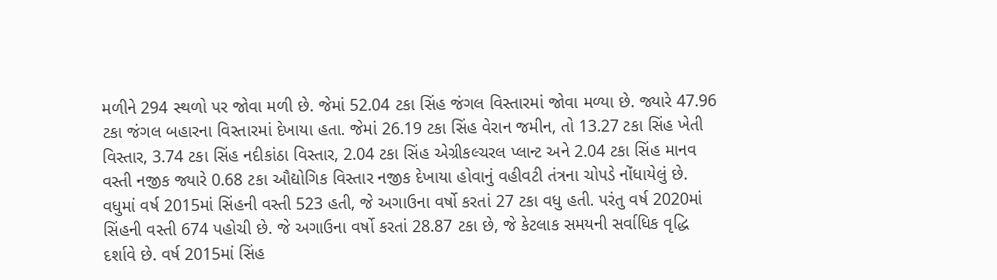મળીને 294 સ્થળો પર જોવા મળી છે. જેમાં 52.04 ટકા સિંહ જંગલ વિસ્તારમાં જોવા મળ્યા છે. જ્યારે 47.96 ટકા જંગલ બહારના વિસ્તારમાં દેખાયા હતા. જેમાં 26.19 ટકા સિંહ વેરાન જમીન, તો 13.27 ટકા સિંહ ખેતી વિસ્તાર, 3.74 ટકા સિંહ નદીકાંઠા વિસ્તાર, 2.04 ટકા સિંહ એગ્રીકલ્ચરલ પ્લાન્ટ અને 2.04 ટકા સિંહ માનવ વસ્તી નજીક જ્યારે 0.68 ટકા ઔદ્યોગિક વિસ્તાર નજીક દેખાયા હોવાનું વહીવટી તંત્રના ચોપડે નોંધાયેલું છે.
વધુમાં વર્ષ 2015માં સિંહની વસ્તી 523 હતી, જે અગાઉના વર્ષો કરતાં 27 ટકા વધુ હતી. પરંતુ વર્ષ 2020માં સિંહની વસ્તી 674 પહોચી છે. જે અગાઉના વર્ષો કરતાં 28.87 ટકા છે, જે કેટલાક સમયની સર્વાધિક વૃદ્ધિ દર્શાવે છે. વર્ષ 2015માં સિંહ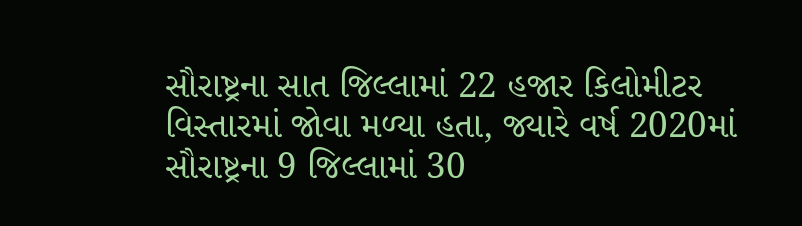સૌરાષ્ટ્રના સાત જિલ્લામાં 22 હજાર કિલોમીટર વિસ્તારમાં જોવા મળ્યા હતા, જ્યારે વર્ષ 2020માં સૌરાષ્ટ્રના 9 જિલ્લામાં 30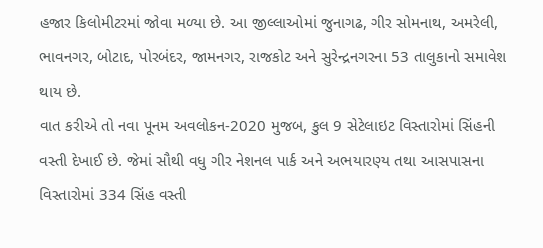હજાર કિલોમીટરમાં જોવા મળ્યા છે. આ જીલ્લાઓમાં જુનાગઢ, ગીર સોમનાથ, અમરેલી, ભાવનગર, બોટાદ, પોરબંદર, જામનગર, રાજકોટ અને સુરેન્દ્રનગરના 53 તાલુકાનો સમાવેશ થાય છે.
વાત કરીએ તો નવા પૂનમ અવલોકન-2020 મુજબ, કુલ 9 સેટેલાઇટ વિસ્તારોમાં સિંહની વસ્તી દેખાઈ છે. જેમાં સૌથી વધુ ગીર નેશનલ પાર્ક અને અભયારણ્ય તથા આસપાસના વિસ્તારોમાં 334 સિંહ વસ્તી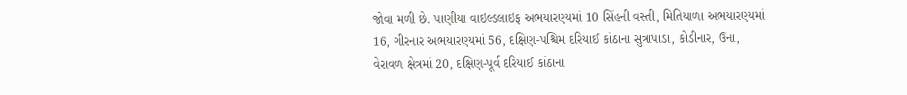જોવા મળી છે. પાણીયા વાઇલ્ડલાઇફ અભયારણ્યમાં 10 સિંહની વસ્તી, મિતિયાળા અભયારણ્યમાં 16, ગીરનાર અભયારણ્યમાં 56, દક્ષિણ-પશ્ચિમ દરિયાઈ કાંઠાના સુત્રાપાડા, કોડીનાર, ઉના, વેરાવળ ક્ષેત્રમાં 20, દક્ષિણ-પૂર્વ દરિયાઈ કાંઠાના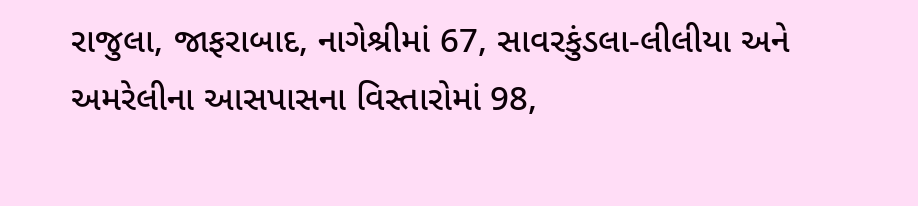રાજુલા, જાફરાબાદ, નાગેશ્રીમાં 67, સાવરકુંડલા-લીલીયા અને અમરેલીના આસપાસના વિસ્તારોમાં 98,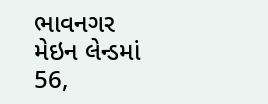ભાવનગર મેઇન લેન્ડમાં 56,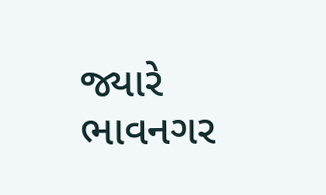જ્યારે ભાવનગર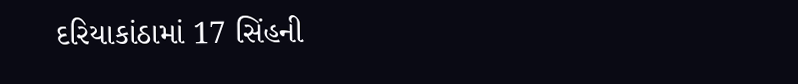દરિયાકાંઠામાં 17 સિંહની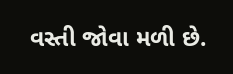વસ્તી જોવા મળી છે.